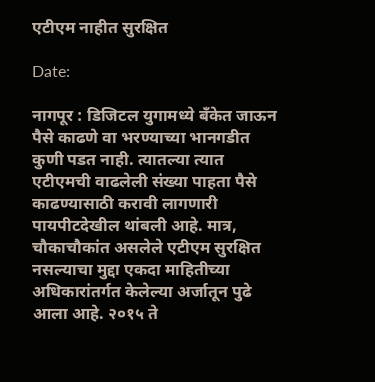एटीएम नाहीत सुरक्षित

Date:

नागपूर : डिजिटल युगामध्ये बँकेत जाऊन पैसे काढणे वा भरण्याच्या भानगडीत कुणी पडत नाही. त्यातल्या त्यात एटीएमची वाढलेली संख्या पाहता पैसे काढण्यासाठी करावी लागणारी पायपीटदेखील थांबली आहे. मात्र, चौकाचौकांत असलेले एटीएम सुरक्षित नसल्याचा मुद्दा एकदा माहितीच्या अधिकारांतर्गत केलेल्या अर्जातून पुढे आला आहे. २०१५ ते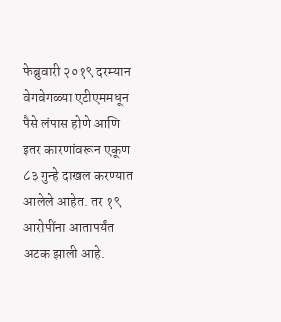फेब्रुवारी २०१९ दरम्यान वेगवेगळ्या एटीएममधून पैसे लंपास होणे आणि इतर कारणांवरून एकूण ८३ गुन्हे दाखल करण्यात आलेले आहेत. तर १९ आरोपींना आतापर्यंत अटक झाली आहे.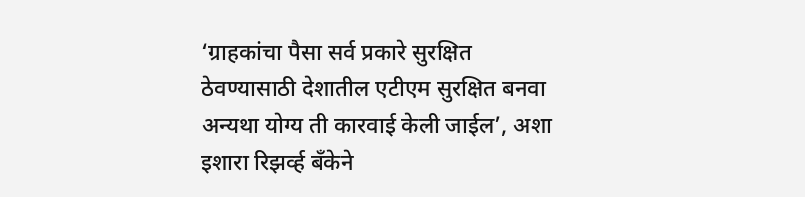‘ग्राहकांचा पैसा सर्व प्रकारे सुरक्षित ठेवण्यासाठी देशातील एटीएम सुरक्षित बनवा अन्यथा योग्य ती कारवाई केली जाईल’, अशा इशारा रिझर्व्ह बँकेने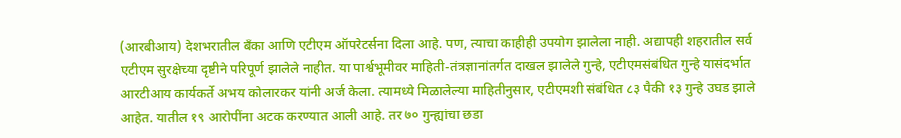(आरबीआय) देशभरातील बँका आणि एटीएम ऑपरेटर्सना दिला आहे. पण, त्याचा काहीही उपयोग झालेला नाही. अद्यापही शहरातील सर्व एटीएम सुरक्षेच्या दृष्टीने परिपूर्ण झालेले नाहीत. या पार्श्वभूमीवर माहिती-तंत्रज्ञानांतर्गत दाखल झालेले गुन्हे, एटीएमसंबंधित गुन्हे यासंदर्भात आरटीआय कार्यकर्ते अभय कोलारकर यांनी अर्ज केला. त्यामध्ये मिळालेल्या माहितीनुसार, एटीएमशी संबंधित ८३ पैकी १३ गुन्हे उघड झाले आहेत. यातील १९ आरोपींना अटक करण्यात आली आहे. तर ७० गुन्ह्यांचा छडा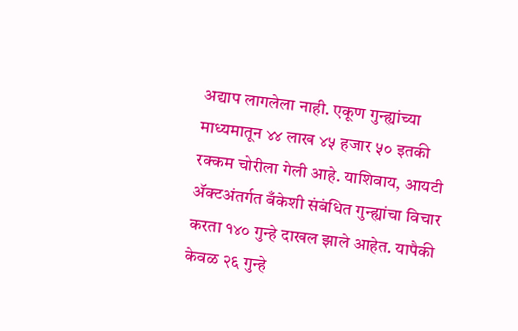अद्याप लागलेला नाही. एकूण गुन्ह्यांच्या माध्यमातून ४४ लाख ४५ हजार ५० इतकी रक्कम चोरीला गेली आहे. याशिवाय, आयटी ॲक्टअंतर्गत बँकेशी संबंधित गुन्ह्यांचा विचार करता १४० गुन्हे दाखल झाले आहेत. यापैकी केवळ २६ गुन्हे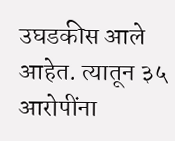उघडकीस आले आहेत. त्यातून ३५ आरोपींना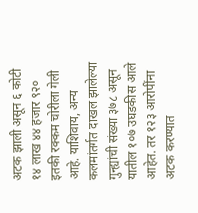अटक झाली असून ६ कोटी १४ लाख ४४ हजार ९२० इतकी रक्कम चोरीला गेली आहे. याशिवाय, अन्य कलमांतर्गत दाखल झालेल्या गुन्ह्यांची संख्या ३७८ असून यातील १०७ उघडकीस आले आहेत. तर १२३ आरोपींना अटक करण्यात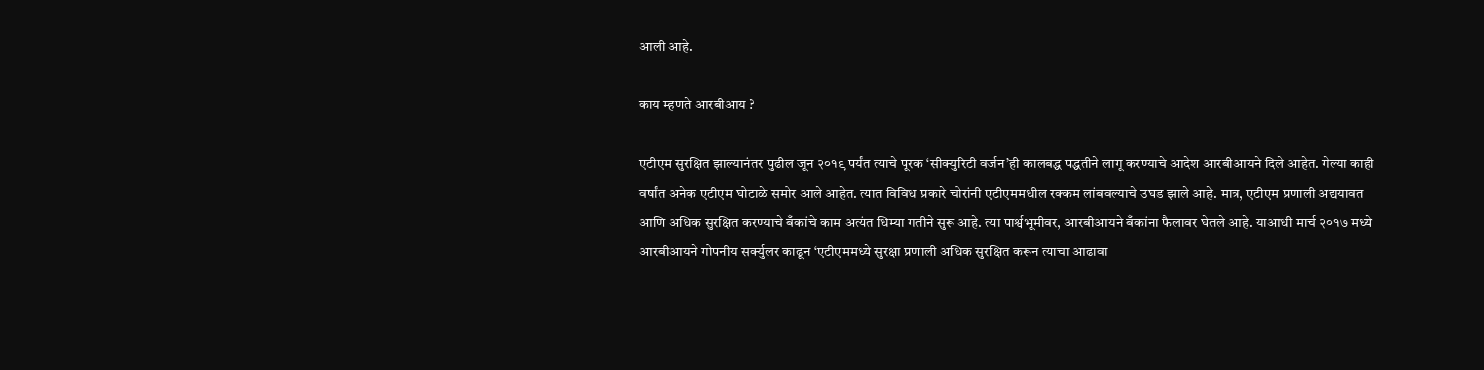आली आहे.

काय म्हणते आरबीआय ?

एटीएम सुरक्षित झाल्यानंतर पुढील जून २०१९ पर्यंत त्याचे पूरक ‘सीक्युरिटी वर्जन’ही कालबद्ध पद्धतीने लागू करण्याचे आदेश आरबीआयने दिले आहेत. गेल्या काही वर्षांत अनेक एटीएम घोटाळे समोर आले आहेत. त्यात विविध प्रकारे चोरांनी एटीएममधील रक्कम लांबवल्याचे उघड झाले आहे. मात्र, एटीएम प्रणाली अद्ययावत आणि अधिक सुरक्षित करण्याचे बँकांचे काम अत्यंत धिम्या गतीने सुरू आहे. त्या पार्श्वभूमीवर, आरबीआयने बँकांना फैलावर घेतले आहे. याआधी मार्च २०१७ मध्ये आरबीआयने गोपनीय सर्क्युलर काढून ‘एटीएममध्ये सुरक्षा प्रणाली अधिक सुरक्षित करून त्याचा आढावा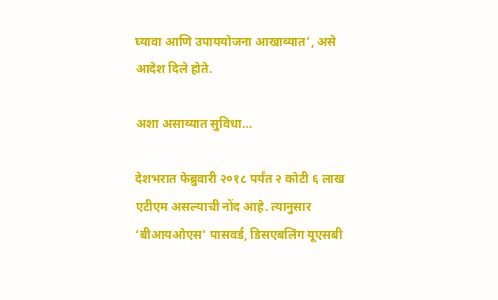घ्यावा आणि उपाययोजना आखाव्यात’, असे आदेश दिले होते.

अशा असाव्यात सुविधा…

देशभरात फेब्रुवारी २०१८ पर्यंत २ कोटी ६ लाख एटीएम असल्याची नोंद आहे. त्यानुसार ‘बीआयओएस’ पासवर्ड, डिसएबलिंग यूएसबी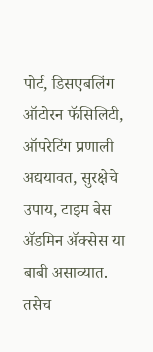पोर्ट, डिसएबलिंग ऑटोरन फॅसिलिटी, ऑपरेटिंग प्रणाली अद्ययावत, सुरक्षेचे उपाय, टाइम बेस ॲडमिन ॲक्सेस या बाबी असाव्यात. तसेच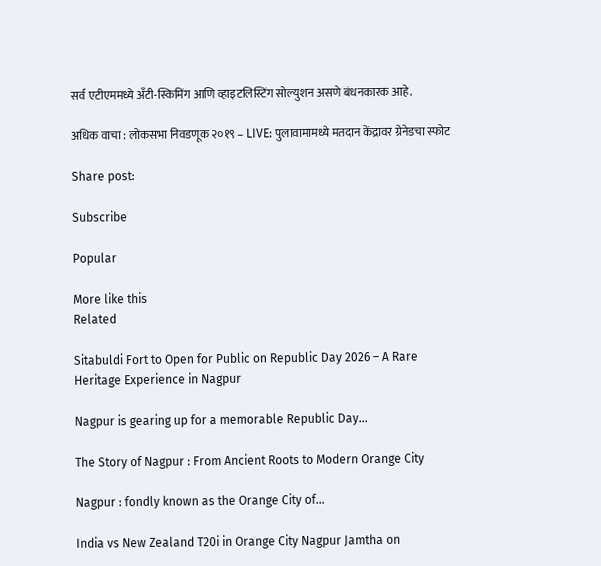सर्व एटीएममध्ये अँटी-स्किमिंग आणि व्हाइटलिस्टिंग सोल्युशन असणे बंधनकारक आहे.

अधिक वाचा : लोकसभा निवडणूक २०१९ – LIVE: पुलावामामध्ये मतदान केंद्रावर ग्रेनेडचा स्फोट

Share post:

Subscribe

Popular

More like this
Related

Sitabuldi Fort to Open for Public on Republic Day 2026 – A Rare Heritage Experience in Nagpur

Nagpur is gearing up for a memorable Republic Day...

The Story of Nagpur : From Ancient Roots to Modern Orange City

Nagpur : fondly known as the Orange City of...

India vs New Zealand T20i in Orange City Nagpur Jamtha on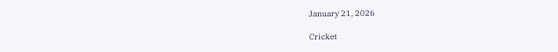January 21, 2026

Cricket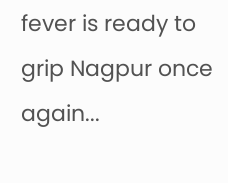fever is ready to grip Nagpur once again...